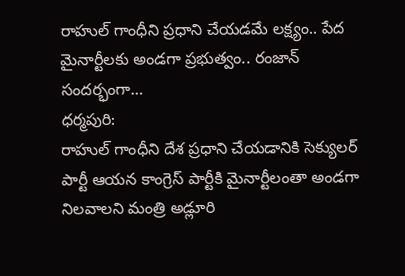రాహుల్ గాంధీని ప్రధాని చేయడమే లక్ష్యం.. పేద మైనార్టీలకు అండగా ప్రభుత్వం.. రంజాన్ సందర్భంగా…
ధర్మపురి:
రాహుల్ గాంధీని దేశ ప్రధాని చేయడానికి సెక్యులర్ పార్టీ ఆయన కాంగ్రెస్ పార్టీకి మైనార్టీలంతా అండగా నిలవాలని మంత్రి అడ్లూరి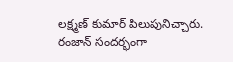లక్ష్మణ్ కుమార్ పిలుపునిచ్చారు. రంజాన్ సందర్భంగా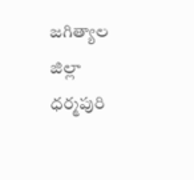జగిత్యాల జిల్లా ధర్మపురి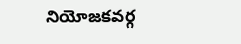నియోజకవర్గ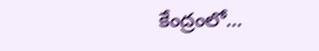కేంద్రంలో…